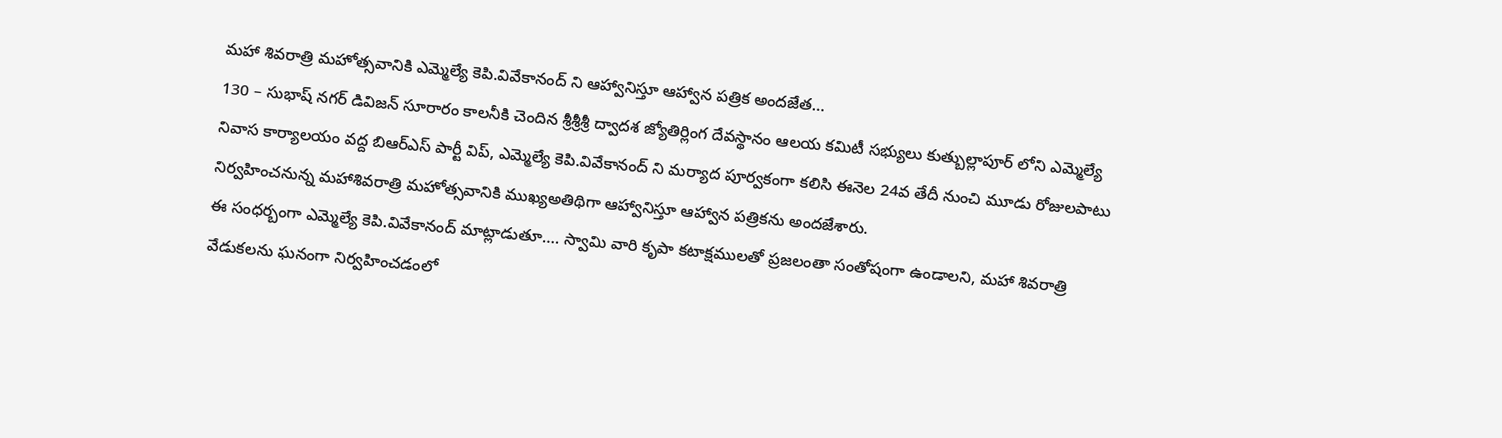మహా శివరాత్రి మహోత్సవానికి ఎమ్మెల్యే కెపి.వివేకానంద్ ని ఆహ్వానిస్తూ ఆహ్వాన పత్రిక అందజేత…
130 – సుభాష్ నగర్ డివిజన్ సూరారం కాలనీకి చెందిన శ్రీశ్రీశ్రీ ద్వాదశ జ్యోతిర్లింగ దేవస్థానం ఆలయ కమిటీ సభ్యులు కుత్బుల్లాపూర్ లోని ఎమ్మెల్యే నివాస కార్యాలయం వద్ద బిఆర్ఎస్ పార్టీ విప్, ఎమ్మెల్యే కెపి.వివేకానంద్ ని మర్యాద పూర్వకంగా కలిసి ఈనెల 24వ తేదీ నుంచి మూడు రోజులపాటు నిర్వహించనున్న మహాశివరాత్రి మహోత్సవానికి ముఖ్యఅతిథిగా ఆహ్వానిస్తూ ఆహ్వాన పత్రికను అందజేశారు.
ఈ సంధర్బంగా ఎమ్మెల్యే కెపి.వివేకానంద్ మాట్లాడుతూ…. స్వామి వారి కృపా కటాక్షములతో ప్రజలంతా సంతోషంగా ఉండాలని, మహా శివరాత్రి వేడుకలను ఘనంగా నిర్వహించడంలో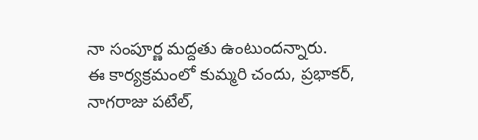నా సంపూర్ణ మద్దతు ఉంటుందన్నారు.
ఈ కార్యక్రమంలో కుమ్మరి చందు, ప్రభాకర్, నాగరాజు పటేల్,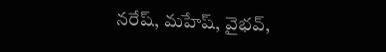నరేష్, మహేష్, వైభవ్,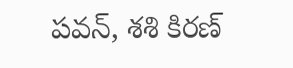పవన్, శశి కిరణ్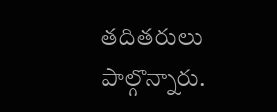తదితరులు పాల్గొన్నారు.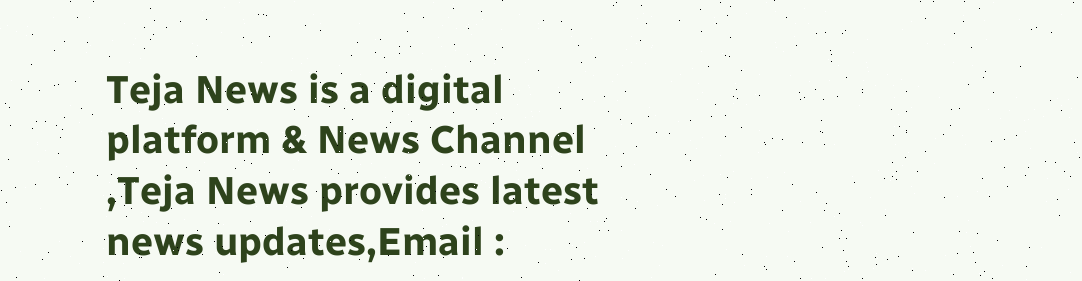Teja News is a digital platform & News Channel ,Teja News provides latest news updates,Email :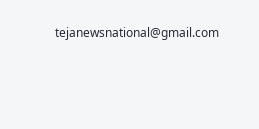tejanewsnational@gmail.com